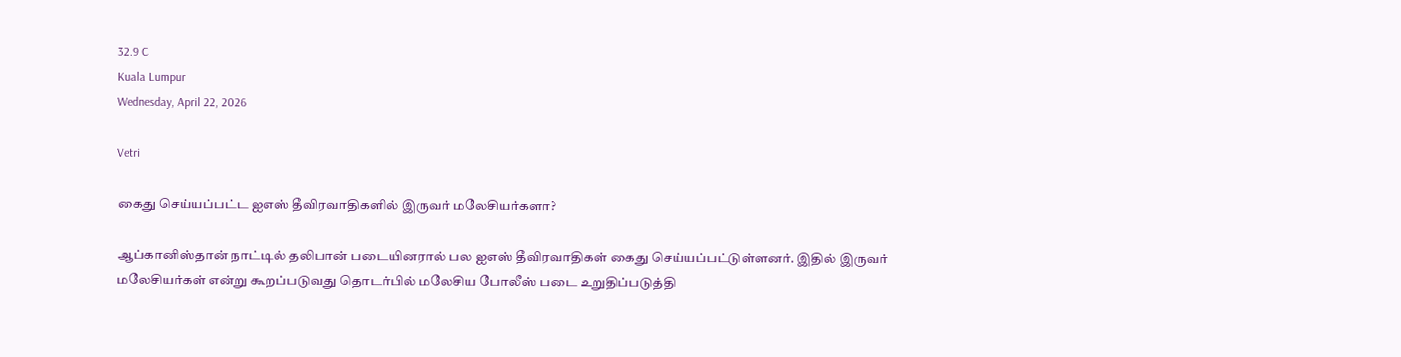32.9 C
Kuala Lumpur
Wednesday, April 22, 2026

Vetri

கைது செய்யப்பட்ட ஐஎஸ் தீவிரவாதிகளில் இருவர் மலேசியர்களா?

ஆப்கானிஸ்தான் நாட்டில் தலிபான் படையினரால் பல ஐஎஸ் தீவிரவாதிகள் கைது செய்யப்பட்டுள்ளனர். இதில் இருவர் மலேசியர்கள் என்று கூறப்படுவது தொடர்பில் மலேசிய போலீஸ் படை உறுதிப்படுத்தி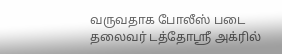வருவதாக போலீஸ் படை தலைவர் டத்தோஸ்ரீ அக்ரில்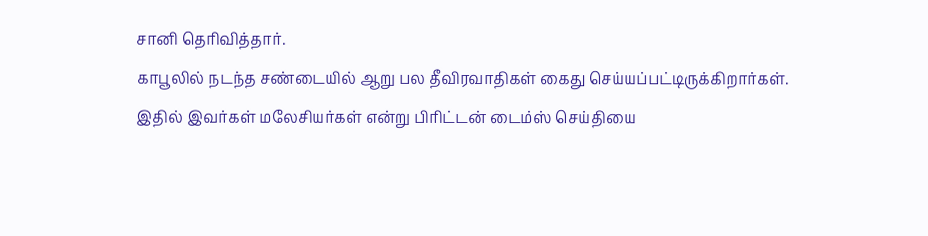சானி தெரிவித்தார்.
காபூலில் நடந்த சண்டையில் ஆறு பல தீவிரவாதிகள் கைது செய்யப்பட்டிருக்கிறார்கள்.
இதில் இவர்கள் மலேசியர்கள் என்று பிரிட்டன் டைம்ஸ் செய்தியை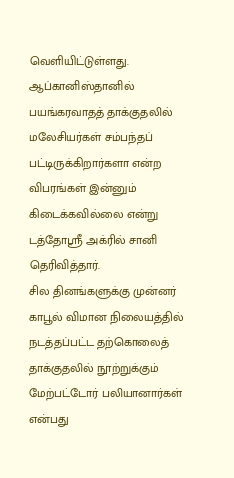வெளியிட்டுள்ளது.
ஆப்கானிஸ்தானில் பயங்கரவாதத் தாக்குதலில் மலேசியர்கள் சம்பந்தப் பட்டிருக்கிறார்களா என்ற விபரங்கள் இன்னும் கிடைக்கவில்லை என்று டத்தோஸ்ரீ அக்ரில் சானி தெரிவித்தார்.
சில தினங்களுக்கு முன்னர் காபூல் விமான நிலையத்தில் நடத்தப்பட்ட தற்கொலைத் தாக்குதலில் நூற்றுக்கும் மேற்பட்டோர் பலியானார்கள் என்பது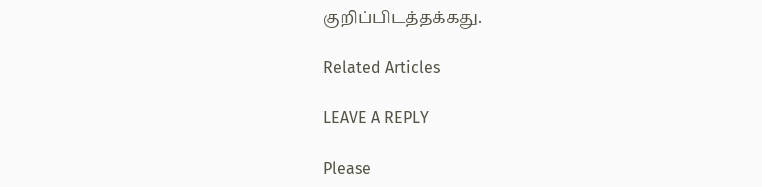குறிப்பிடத்தக்கது.

Related Articles

LEAVE A REPLY

Please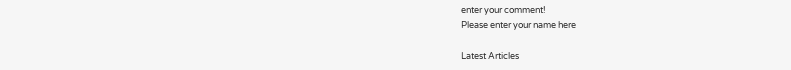enter your comment!
Please enter your name here

Latest Articles